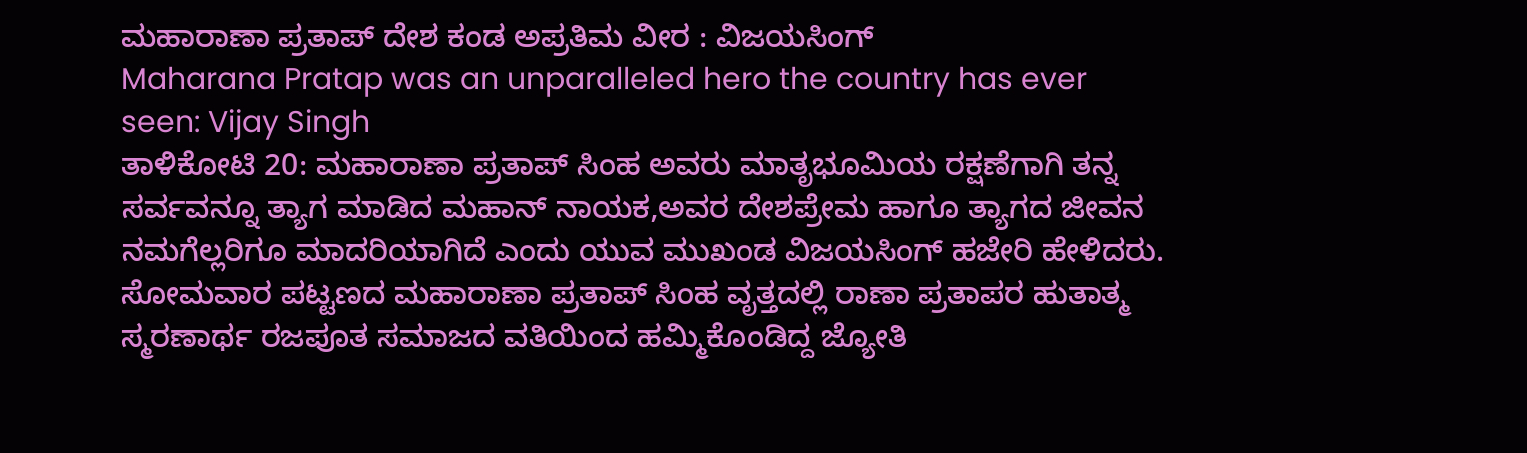ಮಹಾರಾಣಾ ಪ್ರತಾಪ್ ದೇಶ ಕಂಡ ಅಪ್ರತಿಮ ವೀರ : ವಿಜಯಸಿಂಗ್
Maharana Pratap was an unparalleled hero the country has ever seen: Vijay Singh
ತಾಳಿಕೋಟಿ 20: ಮಹಾರಾಣಾ ಪ್ರತಾಪ್ ಸಿಂಹ ಅವರು ಮಾತೃಭೂಮಿಯ ರಕ್ಷಣೆಗಾಗಿ ತನ್ನ ಸರ್ವವನ್ನೂ ತ್ಯಾಗ ಮಾಡಿದ ಮಹಾನ್ ನಾಯಕ,ಅವರ ದೇಶಪ್ರೇಮ ಹಾಗೂ ತ್ಯಾಗದ ಜೀವನ ನಮಗೆಲ್ಲರಿಗೂ ಮಾದರಿಯಾಗಿದೆ ಎಂದು ಯುವ ಮುಖಂಡ ವಿಜಯಸಿಂಗ್ ಹಜೇರಿ ಹೇಳಿದರು. ಸೋಮವಾರ ಪಟ್ಟಣದ ಮಹಾರಾಣಾ ಪ್ರತಾಪ್ ಸಿಂಹ ವೃತ್ತದಲ್ಲಿ ರಾಣಾ ಪ್ರತಾಪರ ಹುತಾತ್ಮ ಸ್ಮರಣಾರ್ಥ ರಜಪೂತ ಸಮಾಜದ ವತಿಯಿಂದ ಹಮ್ಮಿಕೊಂಡಿದ್ದ ಜ್ಯೋತಿ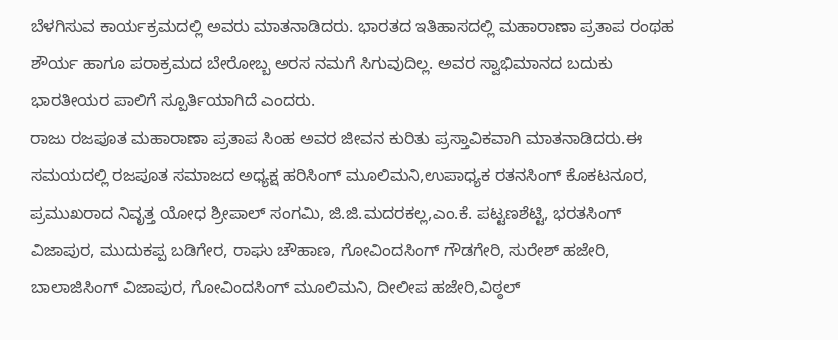ಬೆಳಗಿಸುವ ಕಾರ್ಯಕ್ರಮದಲ್ಲಿ ಅವರು ಮಾತನಾಡಿದರು. ಭಾರತದ ಇತಿಹಾಸದಲ್ಲಿ ಮಹಾರಾಣಾ ಪ್ರತಾಪ ರಂಥಹ ಶೌರ್ಯ ಹಾಗೂ ಪರಾಕ್ರಮದ ಬೇರೋಬ್ಬ ಅರಸ ನಮಗೆ ಸಿಗುವುದಿಲ್ಲ. ಅವರ ಸ್ವಾಭಿಮಾನದ ಬದುಕು ಭಾರತೀಯರ ಪಾಲಿಗೆ ಸ್ಪೂರ್ತಿಯಾಗಿದೆ ಎಂದರು.
ರಾಜು ರಜಪೂತ ಮಹಾರಾಣಾ ಪ್ರತಾಪ ಸಿಂಹ ಅವರ ಜೀವನ ಕುರಿತು ಪ್ರಸ್ತಾವಿಕವಾಗಿ ಮಾತನಾಡಿದರು.ಈ ಸಮಯದಲ್ಲಿ ರಜಪೂತ ಸಮಾಜದ ಅಧ್ಯಕ್ಷ ಹರಿಸಿಂಗ್ ಮೂಲಿಮನಿ,ಉಪಾಧ್ಯಕ ರತನಸಿಂಗ್ ಕೊಕಟನೂರ, ಪ್ರಮುಖರಾದ ನಿವೃತ್ತ ಯೋಧ ಶ್ರೀಪಾಲ್ ಸಂಗಮಿ, ಜಿ.ಜಿ.ಮದರಕಲ್ಲ,ಎಂ.ಕೆ. ಪಟ್ಟಣಶೆಟ್ಟಿ, ಭರತಸಿಂಗ್ ವಿಜಾಪುರ, ಮುದುಕಪ್ಪ ಬಡಿಗೇರ, ರಾಘು ಚೌಹಾಣ, ಗೋವಿಂದಸಿಂಗ್ ಗೌಡಗೇರಿ, ಸುರೇಶ್ ಹಜೇರಿ, ಬಾಲಾಜಿಸಿಂಗ್ ವಿಜಾಪುರ, ಗೋವಿಂದಸಿಂಗ್ ಮೂಲಿಮನಿ, ದೀಲೀಪ ಹಜೇರಿ,ವಿಠ್ಠಲ್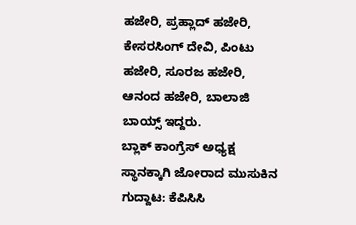ಹಜೇರಿ, ಪ್ರಹ್ಲಾದ್ ಹಜೇರಿ, ಕೇಸರಸಿಂಗ್ ದೇವಿ, ಪಿಂಟು ಹಜೇರಿ, ಸೂರಜ ಹಜೇರಿ, ಆನಂದ ಹಜೇರಿ, ಬಾಲಾಜಿ ಬಾಯ್ಸ್ ಇದ್ದರು.
ಬ್ಲಾಕ್ ಕಾಂಗ್ರೆಸ್ ಅಧ್ಯಕ್ಷ ಸ್ಥಾನಕ್ಕಾಗಿ ಜೋರಾದ ಮುಸುಕಿನ ಗುದ್ದಾಟ: ಕೆಪಿಸಿಸಿ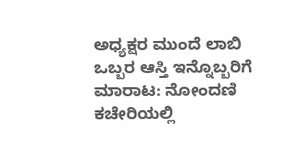ಅಧ್ಯಕ್ಷರ ಮುಂದೆ ಲಾಬಿ
ಒಬ್ಬರ ಆಸ್ತಿ ಇನ್ನೊಬ್ಬರಿಗೆ ಮಾರಾಟ: ನೋಂದಣಿ ಕಚೇರಿಯಲ್ಲಿ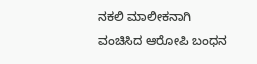ನಕಲಿ ಮಾಲೀಕನಾಗಿ ವಂಚಿಸಿದ ಆರೋಪಿ ಬಂಧನ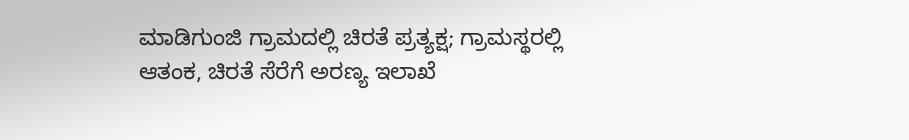ಮಾಡಿಗುಂಜಿ ಗ್ರಾಮದಲ್ಲಿ ಚಿರತೆ ಪ್ರತ್ಯಕ್ಷ; ಗ್ರಾಮಸ್ಥರಲ್ಲಿ ಆತಂಕ, ಚಿರತೆ ಸೆರೆಗೆ ಅರಣ್ಯ ಇಲಾಖೆ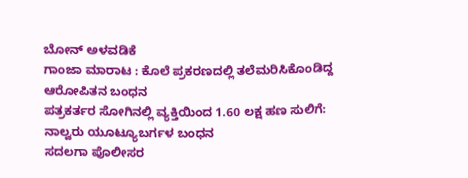ಬೋನ್ ಅಳವಡಿಕೆ
ಗಾಂಜಾ ಮಾರಾಟ : ಕೊಲೆ ಪ್ರಕರಣದಲ್ಲಿ ತಲೆಮರಿಸಿಕೊಂಡಿದ್ದ ಆರೋಪಿತನ ಬಂಧನ
ಪತ್ರಕರ್ತರ ಸೋಗಿನಲ್ಲಿ ವ್ಯಕ್ತಿಯಿಂದ 1.60 ಲಕ್ಷ ಹಣ ಸುಲಿಗೆ: ನಾಲ್ವರು ಯೂಟ್ಯೂಬರ್ಗಳ ಬಂಧನ
ಸದಲಗಾ ಪೊಲೀಸರ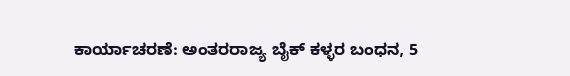ಕಾರ್ಯಾಚರಣೆ: ಅಂತರರಾಜ್ಯ ಬೈಕ್ ಕಳ್ಳರ ಬಂಧನ, 5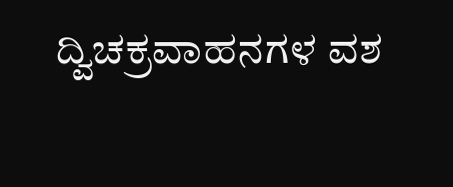ದ್ವಿಚಕ್ರವಾಹನಗಳ ವಶ